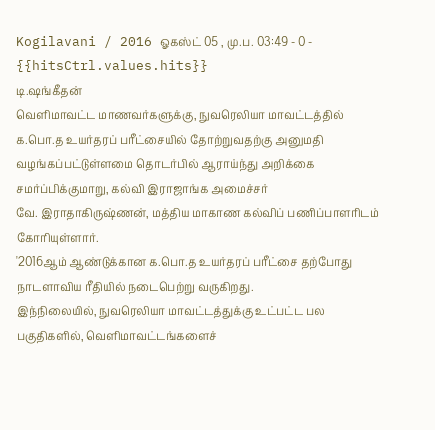Kogilavani / 2016 ஓகஸ்ட் 05 , மு.ப. 03:49 - 0 - {{hitsCtrl.values.hits}}
டி.ஷங்கீதன்
வெளிமாவட்ட மாணவர்களுக்கு, நுவரெலியா மாவட்டத்தில் க.பொ.த உயர்தரப் பரீட்சையில் தோற்றுவதற்கு அனுமதி வழங்கப்பட்டுள்ளமை தொடர்பில் ஆராய்ந்து அறிக்கை சமர்ப்பிக்குமாறு, கல்வி இராஜாங்க அமைச்சர்
வே. இராதாகிருஷ்ணன், மத்திய மாகாண கல்விப் பணிப்பாளரிடம் கோரியுள்ளார்.
'2016ஆம் ஆண்டுக்கான க.பொ.த உயர்தரப் பரீட்சை தற்போது நாடளாவிய ரீதியில் நடைபெற்று வருகிறது.
இந்நிலையில், நுவரெலியா மாவட்டத்துக்கு உட்பட்ட பல பகுதிகளில், வெளிமாவட்டங்களைச்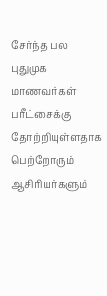சேர்ந்த பல புதுமுக மாணவர்கள் பரீட்சைக்கு தோற்றியுள்ளதாக பெற்றோரும் ஆசிரியர்களும்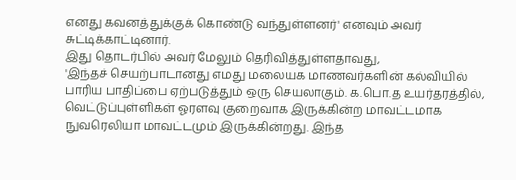எனது கவனத்துக்குக் கொண்டு வந்துள்ளனர்' எனவும் அவர் சுட்டிக்காட்டினார்.
இது தொடர்பில் அவர் மேலும் தெரிவித்துள்ளதாவது,
'இந்தச் செயற்பாடானது எமது மலையக மாணவர்களின் கல்வியில் பாரிய பாதிப்பை ஏற்படுத்தும் ஒரு செயலாகும். க.பொ.த உயர்தரத்தில், வெட்டுப்புள்ளிகள் ஓரளவு குறைவாக இருக்கின்ற மாவட்டமாக நுவரெலியா மாவட்டமும் இருக்கின்றது. இந்த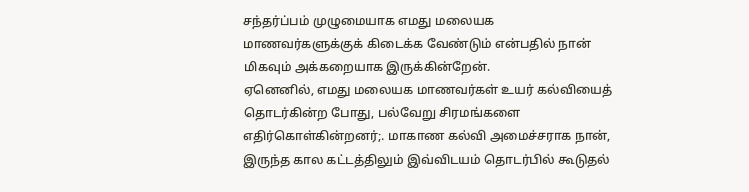சந்தர்ப்பம் முழுமையாக எமது மலையக மாணவர்களுக்குக் கிடைக்க வேண்டும் என்பதில் நான் மிகவும் அக்கறையாக இருக்கின்றேன்.
ஏனெனில், எமது மலையக மாணவர்கள் உயர் கல்வியைத் தொடர்கின்ற போது, பல்வேறு சிரமங்களை எதிர்கொள்கின்றனர்;. மாகாண கல்வி அமைச்சராக நான், இருந்த கால கட்டத்திலும் இவ்விடயம் தொடர்பில் கூடுதல்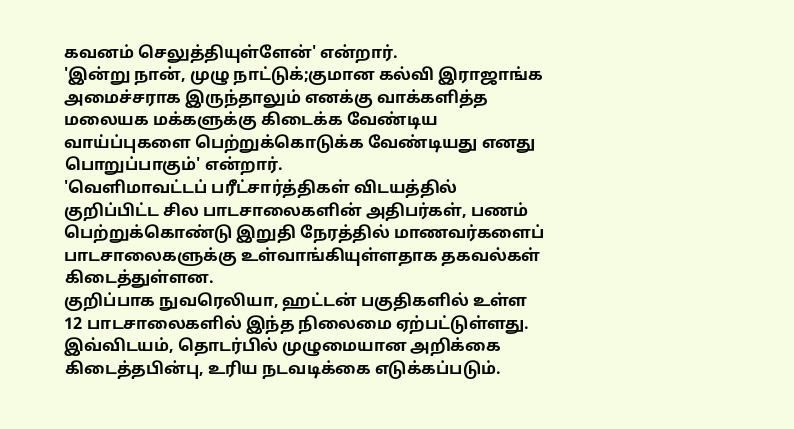கவனம் செலுத்தியுள்ளேன்' என்றார்.
'இன்று நான், முழு நாட்டுக்;குமான கல்வி இராஜாங்க அமைச்சராக இருந்தாலும் எனக்கு வாக்களித்த மலையக மக்களுக்கு கிடைக்க வேண்டிய வாய்ப்புகளை பெற்றுக்கொடுக்க வேண்டியது எனது பொறுப்பாகும்' என்றார்.
'வெளிமாவட்டப் பரீட்சார்த்திகள் விடயத்தில் குறிப்பிட்ட சில பாடசாலைகளின் அதிபர்கள், பணம் பெற்றுக்கொண்டு இறுதி நேரத்தில் மாணவர்களைப் பாடசாலைகளுக்கு உள்வாங்கியுள்ளதாக தகவல்கள் கிடைத்துள்ளன.
குறிப்பாக நுவரெலியா, ஹட்டன் பகுதிகளில் உள்ள 12 பாடசாலைகளில் இந்த நிலைமை ஏற்பட்டுள்ளது.
இவ்விடயம், தொடர்பில் முழுமையான அறிக்கை கிடைத்தபின்பு, உரிய நடவடிக்கை எடுக்கப்படும்.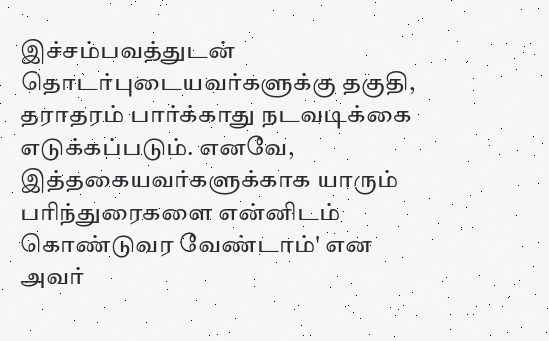இச்சம்பவத்துடன் தொடர்புடையவர்களுக்கு தகுதி, தராதரம் பார்க்காது நடவடிக்கை எடுக்கப்படும். எனவே, இத்தகையவர்களுக்காக யாரும் பரிந்துரைகளை என்னிடம் கொண்டுவர வேண்டாம்' என அவர்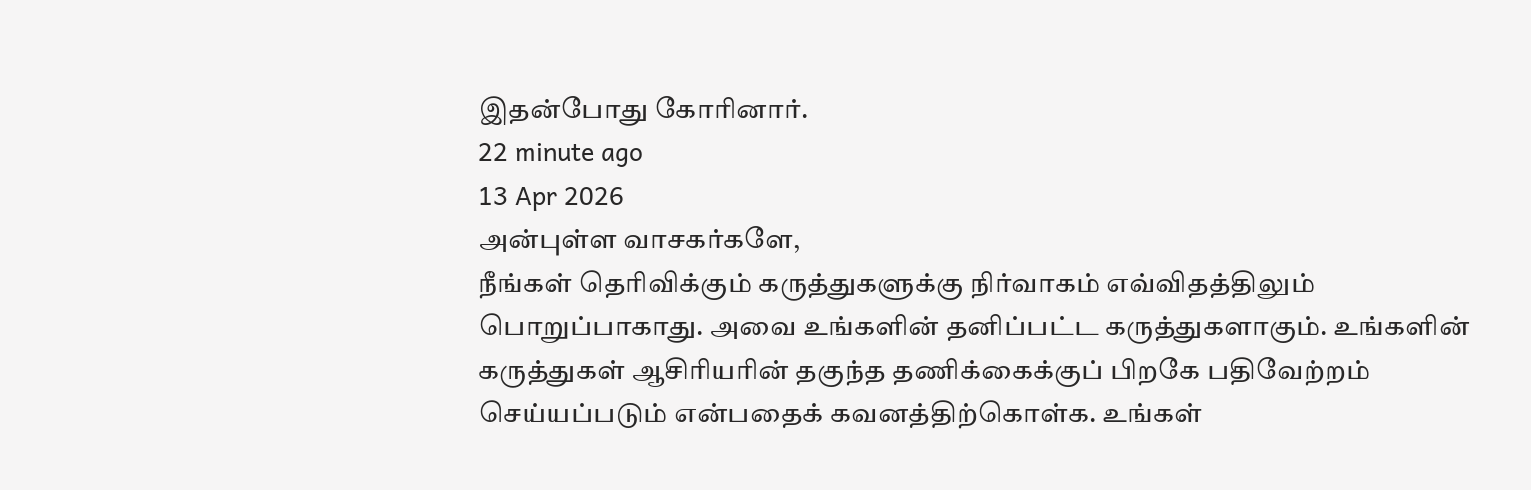இதன்போது கோரினார்.
22 minute ago
13 Apr 2026
அன்புள்ள வாசகர்களே,
நீங்கள் தெரிவிக்கும் கருத்துகளுக்கு நிர்வாகம் எவ்விதத்திலும் பொறுப்பாகாது. அவை உங்களின் தனிப்பட்ட கருத்துகளாகும். உங்களின் கருத்துகள் ஆசிரியரின் தகுந்த தணிக்கைக்குப் பிறகே பதிவேற்றம் செய்யப்படும் என்பதைக் கவனத்திற்கொள்க. உங்கள்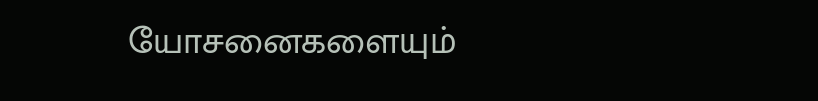யோசனைகளையும்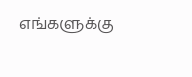எங்களுக்கு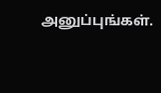அனுப்புங்கள்.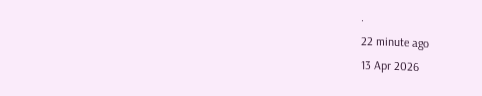.
22 minute ago
13 Apr 2026